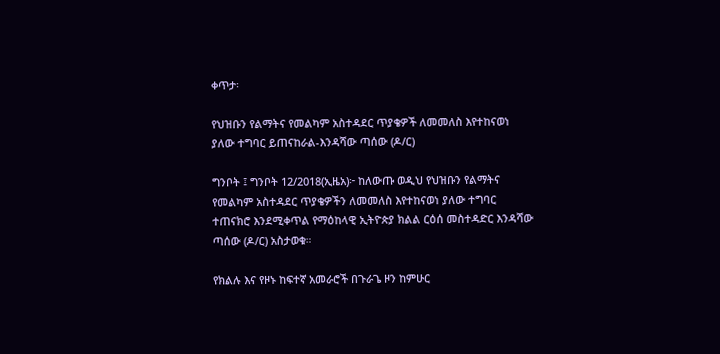ቀጥታ፡

የህዝቡን የልማትና የመልካም አስተዳደር ጥያቄዎች ለመመለስ እየተከናወነ ያለው ተግባር ይጠናከራል-እንዳሻው ጣሰው (ዶ/ር)

ግንቦት ፤ ግንቦት 12/2018(ኢዜአ)፦ ከለውጡ ወዲህ የህዝቡን የልማትና የመልካም አስተዳደር ጥያቄዎችን ለመመለስ እየተከናወነ ያለው ተግባር ተጠናክሮ እንደሚቀጥል የማዕከላዊ ኢትዮጵያ ክልል ርዕሰ መስተዳድር እንዳሻው ጣሰው (ዶ/ር) አስታወቁ።

የክልሉ እና የዞኑ ከፍተኛ አመራሮች በጉራጌ ዞን ከምሁር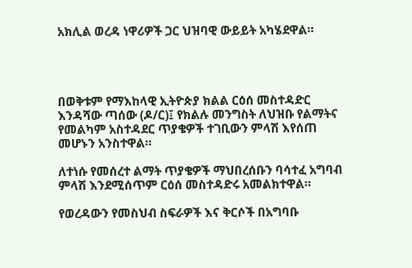አክሊል ወረዳ ነዋሪዎች ጋር ህዝባዊ ውይይት አካሄደዋል።




በወቅቱም የማእከላዊ ኢትዮጵያ ክልል ርዕሰ መስተዳድር እንዳሻው ጣሰው (ዶ/ር)፤ የክልሉ መንግስት ለህዝቡ የልማትና የመልካም አስተዳደር ጥያቄዎች ተገቢውን ምላሽ እየሰጠ መሆኑን አንስተዋል።

ለተነሱ የመሰረተ ልማት ጥያቄዎች ማህበረሰቡን ባሳተፈ አግባብ ምላሽ እንደሚሰጥም ርዕሰ መስተዳድሩ አመልክተዋል።

የወረዳውን የመስህብ ስፍራዎች እና ቅርሶች በአግባቡ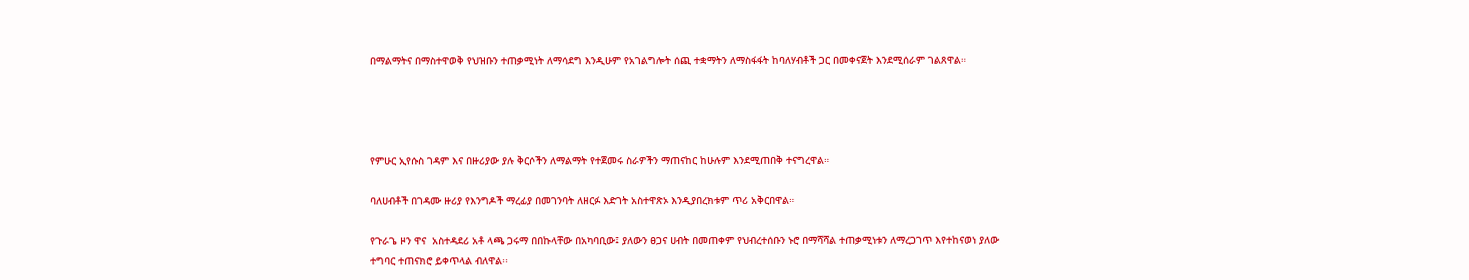በማልማትና በማስተዋወቅ የህዝቡን ተጠቃሚነት ለማሳደግ እንዲሁም የአገልግሎት ሰጪ ተቋማትን ለማስፋፋት ከባለሃብቶች ጋር በመቀናጀት እንደሚሰራም ገልጸዋል።




የምሁር ኢየሱስ ገዳም እና በዙሪያው ያሉ ቅርሶችን ለማልማት የተጀመሩ ስራዎችን ማጠናከር ከሁሉም እንደሚጠበቅ ተናግረዋል።

ባለሀብቶች በገዳሙ ዙሪያ የእንግዶች ማረፊያ በመገንባት ለዘርፉ እድገት አስተዋጽኦ እንዲያበረክቱም ጥሪ አቅርበዋል።

የጉራጌ ዞን ዋና  አስተዳደሪ አቶ ላጫ ጋሩማ በበኩላቸው በአካባቢው፤ ያለውን ፀጋና ሀብት በመጠቀም የህብረተሰቡን ኑሮ በማሻሻል ተጠቃሚነቱን ለማረጋገጥ እየተከናወነ ያለው ተግባር ተጠናክሮ ይቀጥላል ብለዋል፡፡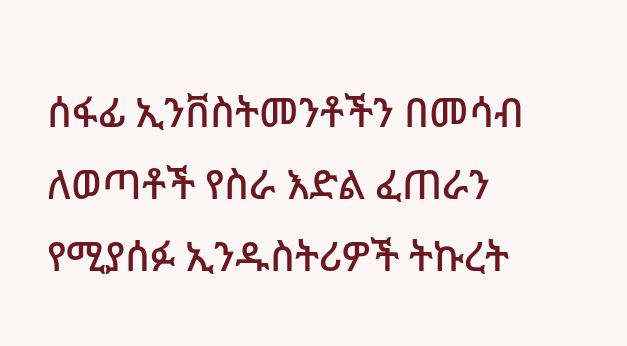ሰፋፊ ኢንቨስትመንቶችን በመሳብ ለወጣቶች የስራ እድል ፈጠራን የሚያሰፉ ኢንዱስትሪዎች ትኩረት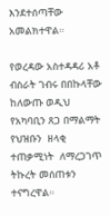እንደተሰጣቸው አመልክተዋል።

የወረዳው አስተዳዳሪ አቶ ብስራት ገብሩ በበኩላቸው ከለውጡ ወዲህ የአካባቢን ጸጋ በማልማት የህዝቡን  ዘላቂ  ተጠቃሚነት  ለማረጋገጥ ትኩረት መሰጠቱን ተናግረዋል።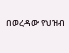በወረዳው የህዝብ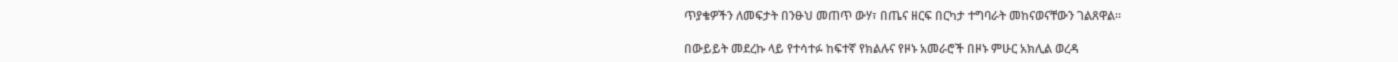ጥያቄዎችን ለመፍታት በንፁህ መጠጥ ውሃ፣ በጤና ዘርፍ በርካታ ተግባራት መከናወናቸውን ገልጸዋል።

በውይይት መደረኩ ላይ የተሳተፉ ከፍተኛ የክልሉና የዞኑ አመራሮች በዞኑ ምሁር አክሊል ወረዳ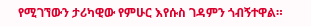የሚገኘውን ታሪካዊው የምሁር እየሱስ ገዳምን ጎብኝተዋል።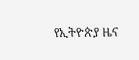የኢትዮጵያ ዜና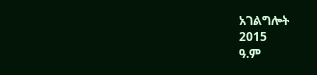አገልግሎት
2015
ዓ.ም